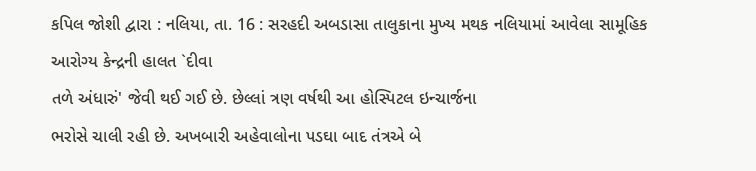કપિલ જોશી દ્વારા : નલિયા, તા. 16 : સરહદી અબડાસા તાલુકાના મુખ્ય મથક નલિયામાં આવેલા સામૂહિક
આરોગ્ય કેન્દ્રની હાલત `દીવા
તળે અંધારું' જેવી થઈ ગઈ છે. છેલ્લાં ત્રણ વર્ષથી આ હોસ્પિટલ ઇન્ચાર્જના
ભરોસે ચાલી રહી છે. અખબારી અહેવાલોના પડઘા બાદ તંત્રએ બે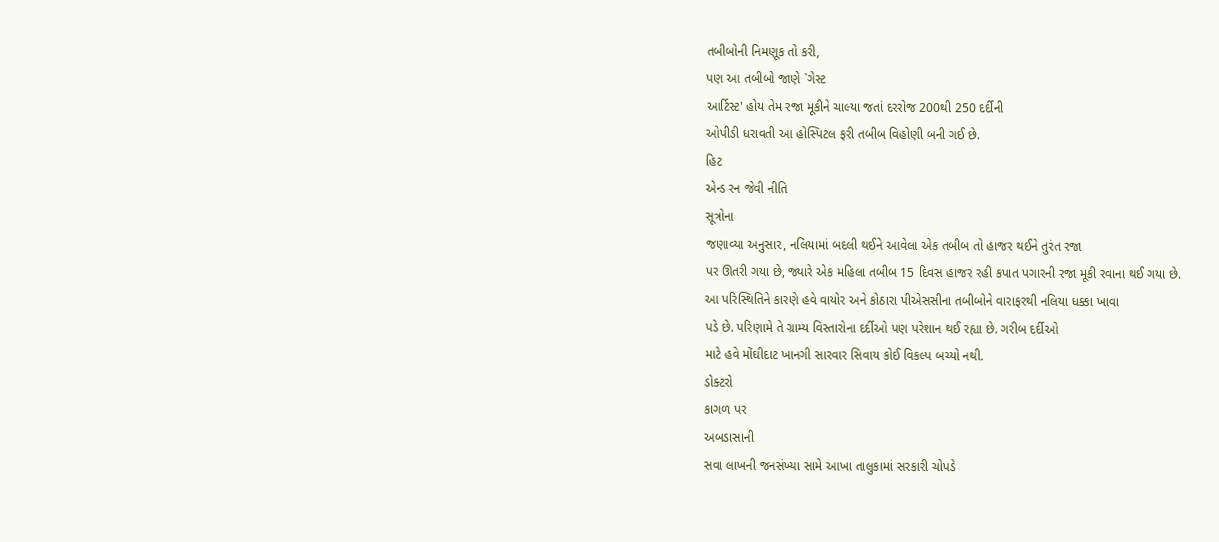તબીબોની નિમણૂક તો કરી,
પણ આ તબીબો જાણે `ગેસ્ટ
આર્ટિસ્ટ' હોય તેમ રજા મૂકીને ચાલ્યા જતાં દરરોજ 200થી 250 દર્દીની
ઓપીડી ધરાવતી આ હોસ્પિટલ ફરી તબીબ વિહોણી બની ગઈ છે.
હિટ
એન્ડ રન જેવી નીતિ
સૂત્રોના
જણાવ્યા અનુસાર, નલિયામાં બદલી થઈને આવેલા એક તબીબ તો હાજર થઈને તુરંત રજા
પર ઊતરી ગયા છે, જ્યારે એક મહિલા તબીબ 15 દિવસ હાજર રહી કપાત પગારની રજા મૂકી રવાના થઈ ગયા છે.
આ પરિસ્થિતિને કારણે હવે વાયોર અને કોઠારા પીએસસીના તબીબોને વારાફરથી નલિયા ધક્કા ખાવા
પડે છે. પરિણામે તે ગ્રામ્ય વિસ્તારોના દર્દીઓ પણ પરેશાન થઈ રહ્યા છે. ગરીબ દર્દીઓ
માટે હવે મોંઘીદાટ ખાનગી સારવાર સિવાય કોઈ વિકલ્પ બચ્યો નથી.
ડોક્ટરો
કાગળ પર
અબડાસાની
સવા લાખની જનસંખ્યા સામે આખા તાલુકામાં સરકારી ચોપડે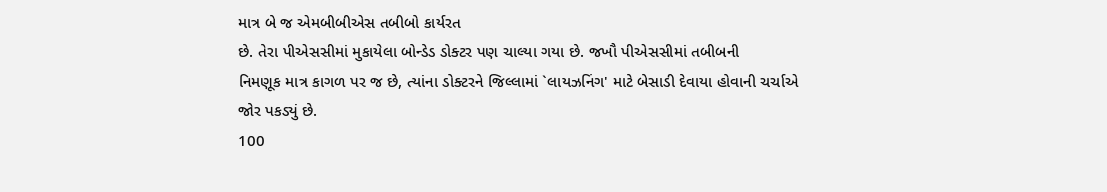માત્ર બે જ એમબીબીએસ તબીબો કાર્યરત
છે. તેરા પીએસસીમાં મુકાયેલા બોન્ડેડ ડોક્ટર પણ ચાલ્યા ગયા છે. જખૌ પીએસસીમાં તબીબની
નિમણૂક માત્ર કાગળ પર જ છે, ત્યાંના ડોક્ટરને જિલ્લામાં `લાયઝનિંગ' માટે બેસાડી દેવાયા હોવાની ચર્ચાએ
જોર પકડ્યું છે.
100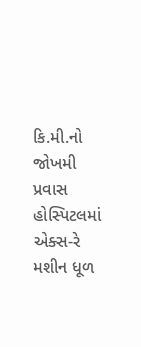કિ.મી.નો જોખમી પ્રવાસ
હોસ્પિટલમાં
એક્સ-રે મશીન ધૂળ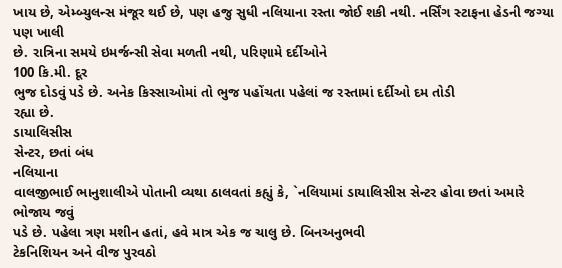ખાય છે, એમ્બ્યુલન્સ મંજૂર થઈ છે, પણ હજુ સુધી નલિયાના રસ્તા જોઈ શકી નથી. નર્સિંગ સ્ટાફના હેડની જગ્યા પણ ખાલી
છે. રાત્રિના સમયે ઇમર્જન્સી સેવા મળતી નથી, પરિણામે દર્દીઓને
100 કિ.મી. દૂર
ભુજ દોડવું પડે છે. અનેક કિસ્સાઓમાં તો ભુજ પહોંચતા પહેલાં જ રસ્તામાં દર્દીઓ દમ તોડી
રહ્યા છે.
ડાયાલિસીસ
સેન્ટર, છતાં બંધ
નલિયાના
વાલજીભાઈ ભાનુશાલીએ પોતાની વ્યથા ઠાલવતાં કહ્યું કે, `નલિયામાં ડાયાલિસીસ સેન્ટર હોવા છતાં અમારે ભોજાય જવું
પડે છે. પહેલા ત્રણ મશીન હતાં, હવે માત્ર એક જ ચાલુ છે. બિનઅનુભવી
ટેકનિશિયન અને વીજ પુરવઠો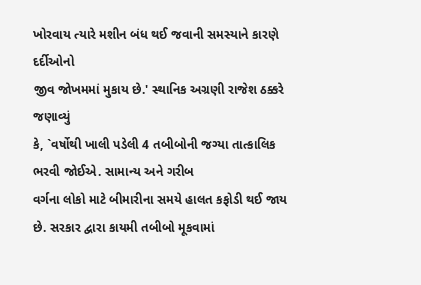ખોરવાય ત્યારે મશીન બંધ થઈ જવાની સમસ્યાને કારણે દર્દીઓનો
જીવ જોખમમાં મુકાય છે.' સ્થાનિક અગ્રણી રાજેશ ઠક્કરે જણાવ્યું
કે, `વર્ષોથી ખાલી પડેલી 4 તબીબોની જગ્યા તાત્કાલિક ભરવી જોઈએ. સામાન્ય અને ગરીબ
વર્ગના લોકો માટે બીમારીના સમયે હાલત કફોડી થઈ જાય છે. સરકાર દ્વારા કાયમી તબીબો મૂકવામાં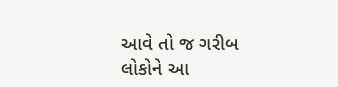આવે તો જ ગરીબ લોકોને આ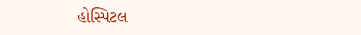હોસ્પિટલ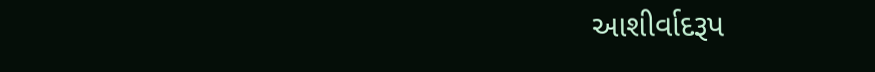આશીર્વાદરૂપ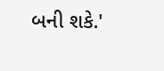બની શકે.'